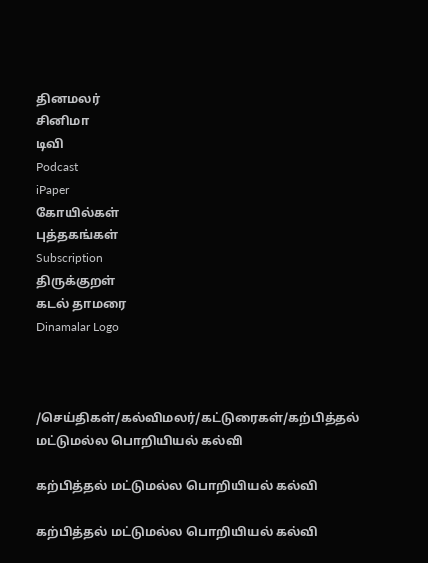தினமலர்
சினிமா
டிவி
Podcast
iPaper
கோயில்கள்
புத்தகங்கள்
Subscription
திருக்குறள்
கடல் தாமரை
Dinamalar Logo



/செய்திகள்/கல்விமலர்/கட்டுரைகள்/கற்பித்தல் மட்டுமல்ல பொறியியல் கல்வி

கற்பித்தல் மட்டுமல்ல பொறியியல் கல்வி

கற்பித்தல் மட்டுமல்ல பொறியியல் கல்வி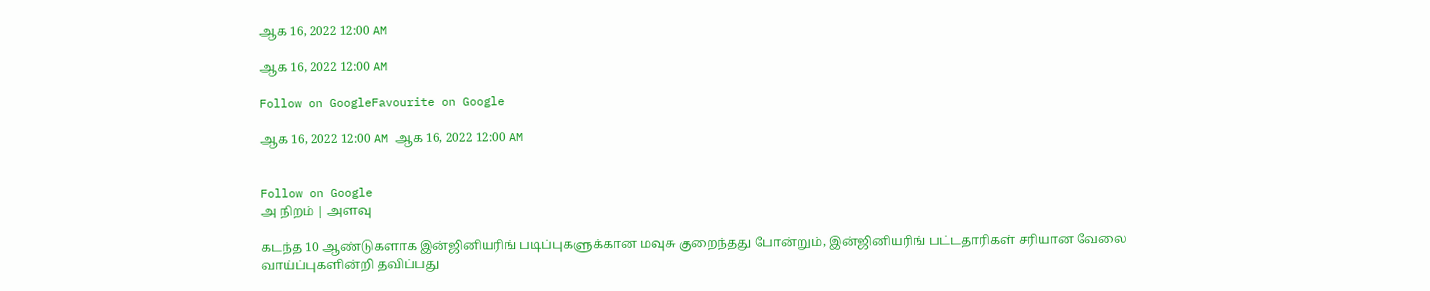ஆக 16, 2022 12:00 AM

ஆக 16, 2022 12:00 AM

Follow on GoogleFavourite on Google

ஆக 16, 2022 12:00 AM ஆக 16, 2022 12:00 AM


Follow on Google
அ நிறம் | அளவு

கடந்த 10 ஆண்டுகளாக இன்ஜினியரிங் படிப்புகளுக்கான மவுசு குறைந்தது போன்றும், இன்ஜினியரிங் பட்டதாரிகள் சரியான வேலை வாய்ப்புகளின்றி தவிப்பது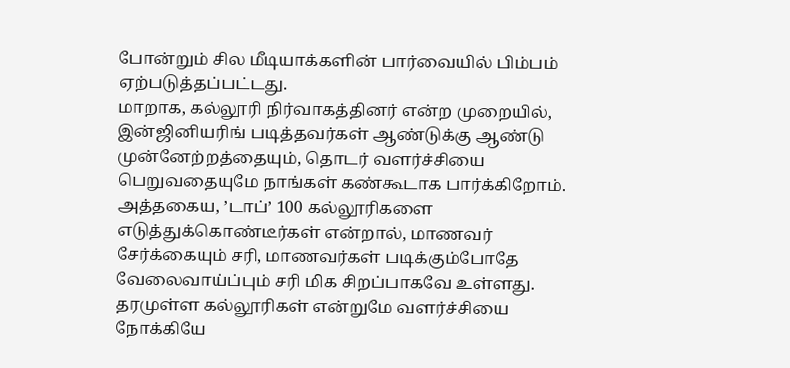போன்றும் சில மீடியாக்களின் பார்வையில் பிம்பம் ஏற்படுத்தப்பட்டது.
மாறாக, கல்லூரி நிர்வாகத்தினர் என்ற முறையில், இன்ஜினியரிங் படித்தவர்கள் ஆண்டுக்கு ஆண்டு முன்னேற்றத்தையும், தொடர் வளர்ச்சியை பெறுவதையுமே நாங்கள் கண்கூடாக பார்க்கிறோம். அத்தகைய, ’டாப்’ 100 கல்லூரிகளை எடுத்துக்கொண்டீர்கள் என்றால், மாணவர் சேர்க்கையும் சரி, மாணவர்கள் படிக்கும்போதே வேலைவாய்ப்பும் சரி மிக சிறப்பாகவே உள்ளது. தரமுள்ள கல்லூரிகள் என்றுமே வளர்ச்சியை நோக்கியே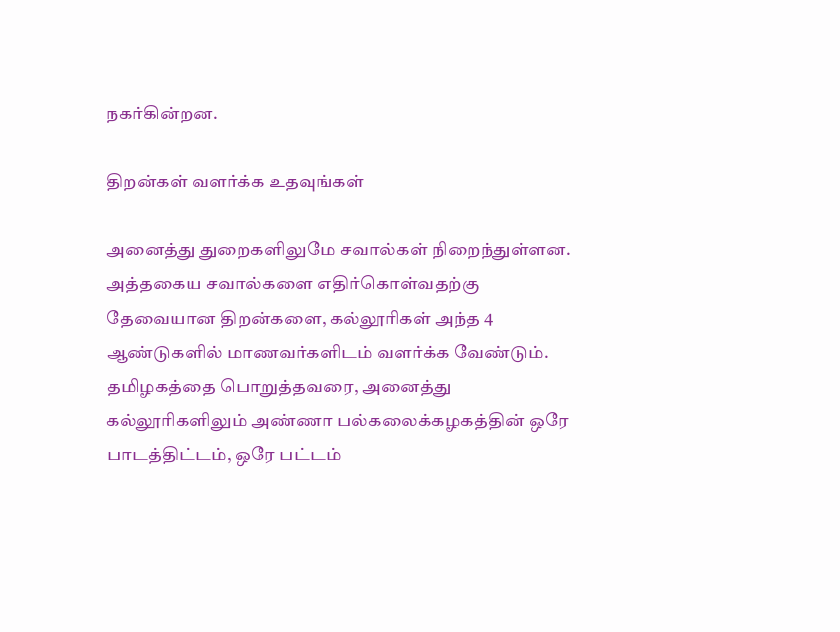நகர்கின்றன.

திறன்கள் வளர்க்க உதவுங்கள்

அனைத்து துறைகளிலுமே சவால்கள் நிறைந்துள்ளன. அத்தகைய சவால்களை எதிர்கொள்வதற்கு தேவையான திறன்களை, கல்லூரிகள் அந்த 4 ஆண்டுகளில் மாணவர்களிடம் வளர்க்க வேண்டும். தமிழகத்தை பொறுத்தவரை, அனைத்து கல்லூரிகளிலும் அண்ணா பல்கலைக்கழகத்தின் ஒரே பாடத்திட்டம், ஒரே பட்டம்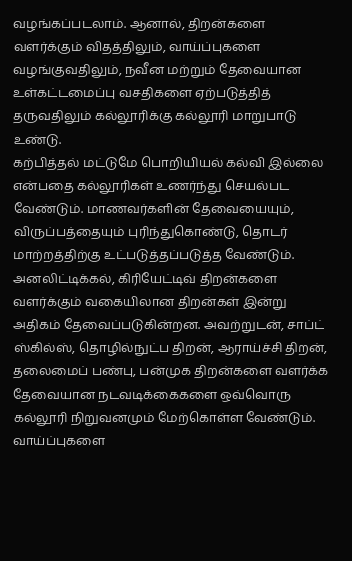வழங்கப்படலாம். ஆனால், திறன்களை வளர்க்கும் விதத்திலும், வாய்ப்புகளை வழங்குவதிலும், நவீன மற்றும் தேவையான உள்கட்டமைப்பு வசதிகளை ஏற்படுத்தித் தருவதிலும் கல்லூரிக்கு கல்லூரி மாறுபாடு உண்டு.
கற்பித்தல் மட்டுமே பொறியியல் கல்வி இல்லை என்பதை கல்லூரிகள் உணர்ந்து செயல்பட வேண்டும். மாணவர்களின் தேவையையும், விருப்பத்தையும் புரிந்துகொண்டு, தொடர் மாற்றத்திற்கு உட்படுத்தப்படுத்த வேண்டும். அனலிட்டிக்கல், கிரியேட்டிவ் திறன்களை வளர்க்கும் வகையிலான திறன்கள் இன்று அதிகம் தேவைப்படுகின்றன. அவற்றுடன், சாப்ட் ஸ்கில்ஸ், தொழில்நுட்ப திறன், ஆராய்ச்சி திறன், தலைமைப் பண்பு, பன்முக திறன்களை வளர்க்க தேவையான நடவடிக்கைகளை ஒவ்வொரு கல்லூரி நிறுவனமும் மேற்கொள்ள வேண்டும்.
வாய்ப்புகளை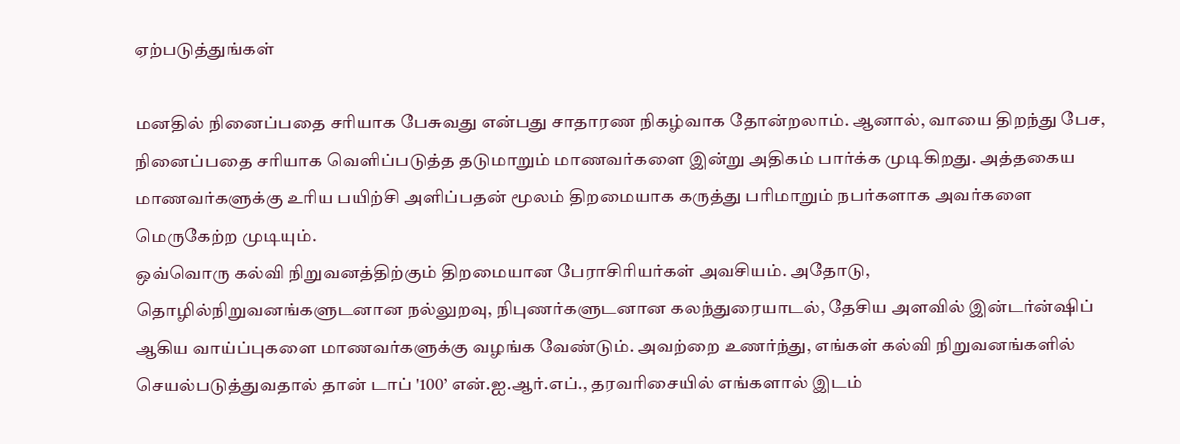ஏற்படுத்துங்கள்

மனதில் நினைப்பதை சரியாக பேசுவது என்பது சாதாரண நிகழ்வாக தோன்றலாம். ஆனால், வாயை திறந்து பேச, நினைப்பதை சரியாக வெளிப்படுத்த தடுமாறும் மாணவர்களை இன்று அதிகம் பார்க்க முடிகிறது. அத்தகைய மாணவர்களுக்கு உரிய பயிற்சி அளிப்பதன் மூலம் திறமையாக கருத்து பரிமாறும் நபர்களாக அவர்களை மெருகேற்ற முடியும்.
ஒவ்வொரு கல்வி நிறுவனத்திற்கும் திறமையான பேராசிரியர்கள் அவசியம். அதோடு, தொழில்நிறுவனங்களுடனான நல்லுறவு, நிபுணர்களுடனான கலந்துரையாடல், தேசிய அளவில் இன்டர்ன்ஷிப் ஆகிய வாய்ப்புகளை மாணவர்களுக்கு வழங்க வேண்டும். அவற்றை உணர்ந்து, எங்கள் கல்வி நிறுவனங்களில் செயல்படுத்துவதால் தான் டாப் '100’ என்.ஐ.ஆர்.எப்., தரவரிசையில் எங்களால் இடம்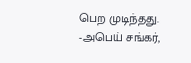பெற முடிந்தது.
-அபெய் சங்கர்,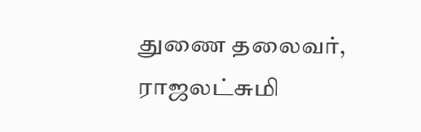துணை தலைவர், ராஜலட்சுமி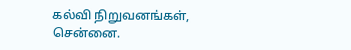கல்வி நிறுவனங்கள், சென்னை.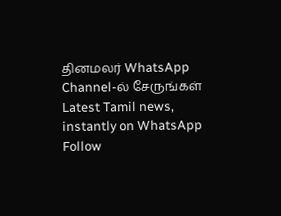தினமலர் WhatsApp Channel-ல் சேருங்கள்
Latest Tamil news, instantly on WhatsApp
Follow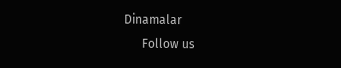Dinamalar
      Follow us